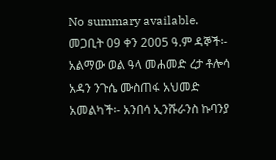No summary available.
መጋቢት 09 ቀን 2005 ዓ.ም ዳኞች፡- አልማው ወል ዓላ መሐመድ ረታ ቶሎሳ አዳን ንጉሴ ሙስጠፋ አህመድ አመልካች፡- አንበሳ ኢንሹራንስ ኩባንያ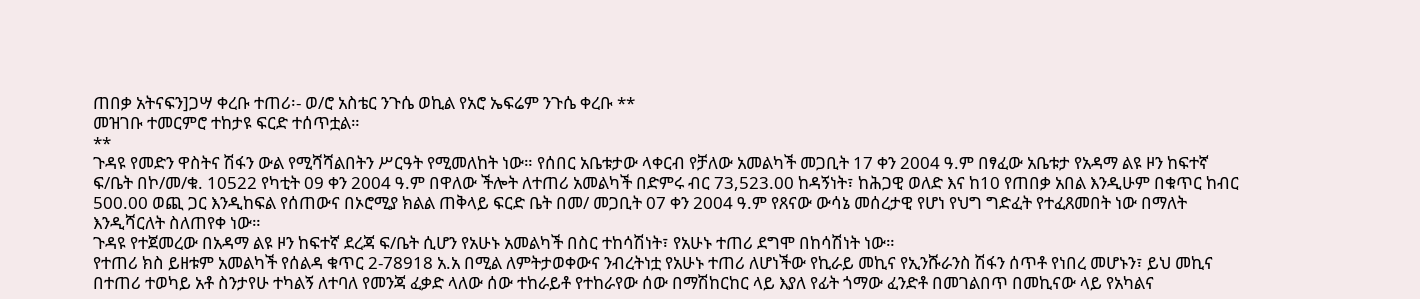ጠበቃ አትናፍን]ጋሣ ቀረቡ ተጠሪ፡- ወ/ሮ አስቴር ንጉሴ ወኪል የአሮ ኤፍሬም ንጉሴ ቀረቡ **
መዝገቡ ተመርምሮ ተከታዩ ፍርድ ተሰጥቷል።
**
ጉዳዩ የመድን ዋስትና ሽፋን ውል የሚሻሻልበትን ሥርዓት የሚመለከት ነው። የሰበር አቤቱታው ላቀርብ የቻለው አመልካች መጋቢት 17 ቀን 2004 ዓ.ም በፃፈው አቤቱታ የአዳማ ልዩ ዞን ከፍተኛ ፍ/ቤት በኮ/መ/ቁ. 10522 የካቲት 09 ቀን 2004 ዓ.ም በዋለው ችሎት ለተጠሪ አመልካች በድምሩ ብር 73,523.00 ከዳኝነት፣ ከሕጋዊ ወለድ እና ከ10 የጠበቃ አበል እንዲሁም በቁጥር ከብር 500.00 ወጪ ጋር እንዲከፍል የሰጠውና በኦሮሚያ ክልል ጠቅላይ ፍርድ ቤት በመ/ መጋቢት 07 ቀን 2004 ዓ.ም የጸናው ውሳኔ መሰረታዊ የሆነ የህግ ግድፈት የተፈጸመበት ነው በማለት እንዲሻርለት ስለጠየቀ ነው።
ጉዳዩ የተጀመረው በአዳማ ልዩ ዞን ከፍተኛ ደረጃ ፍ/ቤት ሲሆን የአሁኑ አመልካች በስር ተከሳሽነት፣ የአሁኑ ተጠሪ ደግሞ በከሳሽነት ነው።
የተጠሪ ክስ ይዘቱም አመልካች የሰልዳ ቁጥር 2-78918 አ.አ በሚል ለምትታወቀውና ንብረትነቷ የአሁኑ ተጠሪ ለሆነችው የኪራይ መኪና የኢንሹራንስ ሽፋን ሰጥቶ የነበረ መሆኑን፣ ይህ መኪና በተጠሪ ተወካይ አቶ ስንታየሁ ተካልኝ ለተባለ የመንጃ ፈቃድ ላለው ሰው ተከራይቶ የተከራየው ሰው በማሽከርከር ላይ እያለ የፊት ጎማው ፈንድቶ በመገልበጥ በመኪናው ላይ የአካልና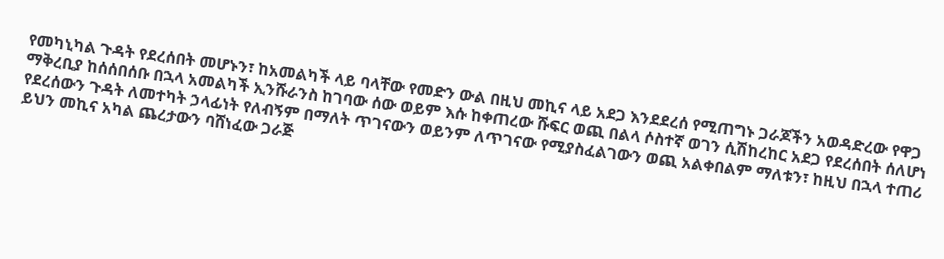የመካኒካል ጉዳት የደረሰበት መሆኑን፣ ከአመልካች ላይ ባላቸው የመድን ውል በዚህ መኪና ላይ አደጋ እንደደረሰ የሚጠግኑ ጋራጆችን አወዳድረው የዋጋ ማቅረቢያ ከሰሰበሰቡ በኋላ አመልካች ኢንሹራንስ ከገባው ሰው ወይም እሱ ከቀጠረው ሹፍር ወጪ በልላ ሶስተኛ ወገን ሲሽከረከር አደጋ የደረሰበት ሰለሆነ የደረሰውን ጉዳት ለመተካት ኃላፊነት የለብኝም በማለት ጥገናውን ወይንም ለጥገናው የሚያስፈልገውን ወጪ አልቀበልም ማለቱን፣ ከዚህ በኋላ ተጠሪ ይህን መኪና አካል ጨረታውን ባሸነፈው ጋራጅ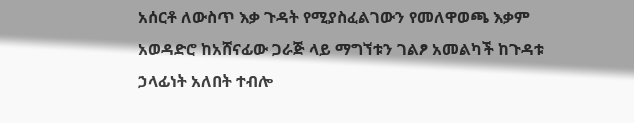አሰርቶ ለውስጥ እቃ ጉዳት የሚያስፈልገውን የመለዋወጫ እቃም አወዳድሮ ከአሸናፊው ጋራጅ ላይ ማግኘቱን ገልፆ አመልካች ከጉዳቱ ኃላፊነት አለበት ተብሎ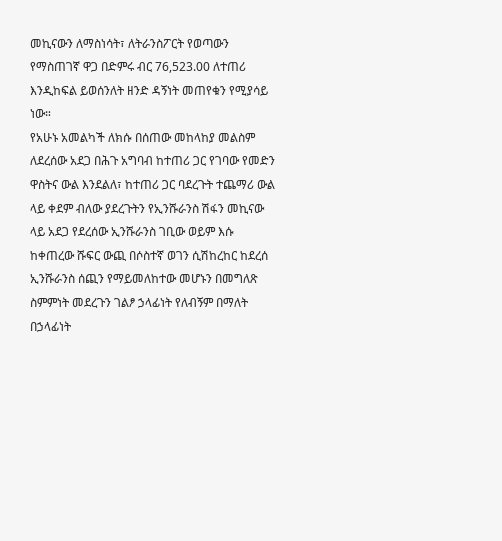መኪናውን ለማስነሳት፣ ለትራንስፖርት የወጣውን የማስጠገኛ ዋጋ በድምሩ ብር 76,523.00 ለተጠሪ እንዲከፍል ይወሰንለት ዘንድ ዳኝነት መጠየቁን የሚያሳይ ነው።
የአሁኑ አመልካች ለክሱ በሰጠው መከላከያ መልስም ለደረሰው አደጋ በሕጉ አግባብ ከተጠሪ ጋር የገባው የመድን ዋስትና ውል እንደልለ፣ ከተጠሪ ጋር ባደረጉት ተጨማሪ ውል ላይ ቀደም ብለው ያደረጉትን የኢንሹራንስ ሽፋን መኪናው ላይ አደጋ የደረሰው ኢንሹራንስ ገቢው ወይም እሱ ከቀጠረው ሹፍር ውጪ በሶስተኛ ወገን ሲሽከረከር ከደረሰ ኢንሹራንስ ሰጪን የማይመለከተው መሆኑን በመግለጽ ስምምነት መደረጉን ገልፆ ኃላፊነት የለብኝም በማለት በኃላፊነት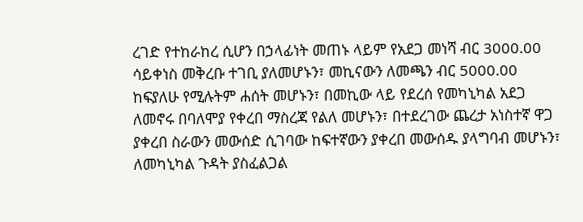ረገድ የተከራከረ ሲሆን በኃላፊነት መጠኑ ላይም የአደጋ መነሻ ብር 3000.00 ሳይቀነስ መቅረቡ ተገቢ ያለመሆኑን፣ መኪናውን ለመጫን ብር 5000.00 ከፍያለሁ የሚሉትም ሐሰት መሆኑን፣ በመኪው ላይ የደረሰ የመካኒካል አደጋ ለመኖሩ በባለሞያ የቀረበ ማስረጃ የልለ መሆኑን፣ በተደረገው ጨረታ አነስተኛ ዋጋ ያቀረበ ስራውን መውሰድ ሲገባው ከፍተኛውን ያቀረበ መውሰዱ ያላግባብ መሆኑን፣ ለመካኒካል ጉዳት ያስፈልጋል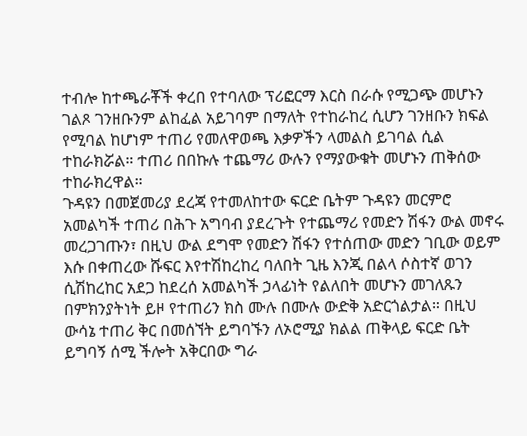ተብሎ ከተጫራቾች ቀረበ የተባለው ፕሪፎርማ እርስ በራሱ የሚጋጭ መሆኑን ገልጾ ገንዘቡንም ልከፈል አይገባም በማለት የተከራከረ ሲሆን ገንዘቡን ክፍል የሚባል ከሆነም ተጠሪ የመለዋወጫ እቃዎችን ላመልስ ይገባል ሲል ተከራክሯል። ተጠሪ በበኩሉ ተጨማሪ ውሉን የማያውቁት መሆኑን ጠቅሰው ተከራክረዋል።
ጉዳዩን በመጀመሪያ ደረጃ የተመለከተው ፍርድ ቤትም ጉዳዩን መርምሮ አመልካች ተጠሪ በሕጉ አግባብ ያደረጉት የተጨማሪ የመድን ሽፋን ውል መኖሩ መረጋገጡን፣ በዚህ ውል ደግሞ የመድን ሽፋን የተሰጠው መድን ገቢው ወይም እሱ በቀጠረው ሹፍር እየተሽከረከረ ባለበት ጊዜ እንጂ በልላ ሶስተኛ ወገን ሲሽከረከር አደጋ ከደረሰ አመልካች ኃላፊነት የልለበት መሆኑን መገለጹን በምክንያትነት ይዞ የተጠሪን ክስ ሙሉ በሙሉ ውድቅ አድርጎልታል። በዚህ ውሳኔ ተጠሪ ቅር በመሰኘት ይግባኙን ለኦሮሚያ ክልል ጠቅላይ ፍርድ ቤት ይግባኝ ሰሚ ችሎት አቅርበው ግራ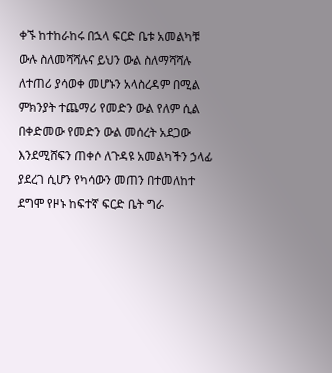ቀኙ ከተከራከሩ በኋላ ፍርድ ቤቱ አመልካቹ ውሉ ስለመሻሻሉና ይህን ውል ስለማሻሻሉ ለተጠሪ ያሳወቀ መሆኑን አላስረዳም በሚል ምክንያት ተጨማሪ የመድን ውል የለም ሲል በቀድመው የመድን ውል መሰረት አደጋው እንደሚሸፍን ጠቀሶ ለጉዳዩ አመልካችን ኃላፊ ያደረገ ሲሆን የካሳውን መጠን በተመለከተ ደግሞ የዞኑ ከፍተኛ ፍርድ ቤት ግራ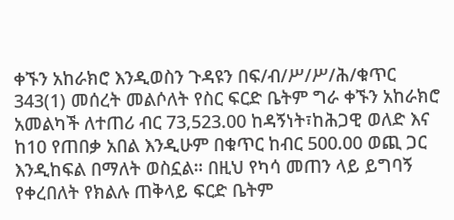ቀኙን አከራክሮ እንዲወስን ጉዳዩን በፍ/ብ/ሥ/ሥ/ሕ/ቁጥር 343(1) መሰረት መልሶለት የስር ፍርድ ቤትም ግራ ቀኙን አከራክሮ አመልካች ለተጠሪ ብር 73,523.00 ከዳኝነት፣ከሕጋዊ ወለድ እና ከ10 የጠበቃ አበል እንዲሁም በቁጥር ከብር 500.00 ወጪ ጋር እንዲከፍል በማለት ወስኗል። በዚህ የካሳ መጠን ላይ ይግባኝ የቀረበለት የክልሉ ጠቅላይ ፍርድ ቤትም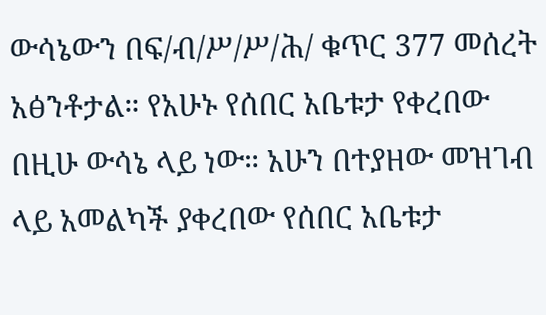ውሳኔውን በፍ/ብ/ሥ/ሥ/ሕ/ ቁጥር 377 መሰረት አፅንቶታል። የአሁኑ የሰበር አቤቱታ የቀረበው በዚሁ ውሳኔ ላይ ነው። አሁን በተያዘው መዝገብ ላይ አመልካች ያቀረበው የሰበር አቤቱታ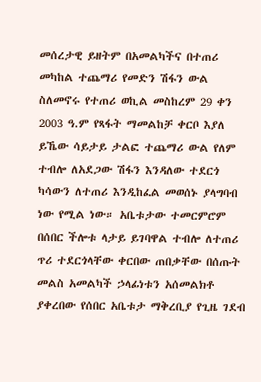መሰረታዊ ይዘትም በአመልካችና በተጠሪ መካከል ተጨማሪ የመድን ሽፋን ውል ስለመኖሩ የተጠሪ ወኪል መስከረም 29 ቀን 2003 ዓ.ም የጻፋት ማመልከቻ ቀርቦ እያለ ይኼው ሳይታይ ታልፎ ተጨማሪ ውል የለም ተብሎ ለአደጋው ሽፋን እንዳለው ተደርጎ ካሳውን ለተጠሪ እንዲከፈል መወሰኑ ያላግባብ ነው የሚል ነው። አቤቱታው ተመርምሮም በሰበር ችሎቱ ላታይ ይገባዋል ተብሎ ለተጠሪ ጥሪ ተደርጎላቸው ቀርበው ጠበቃቸው በሰጡት መልስ አመልካች ኃላፊነቱን አሰመልክቶ ያቀረበው የሰበር አቤቱታ ማቅረቢያ የጊዜ ገደብ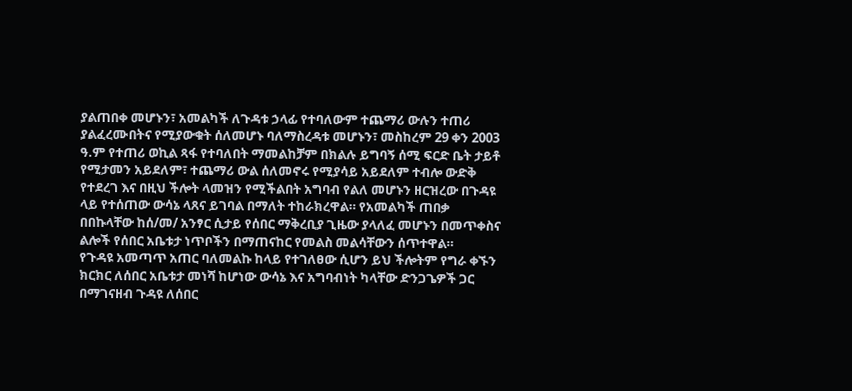ያልጠበቀ መሆኑን፣ አመልካች ለጉዳቱ ኃላፊ የተባለውም ተጨማሪ ውሉን ተጠሪ ያልፈረሙበትና የሚያውቁት ሰለመሆኑ ባለማስረዳቱ መሆኑን፣ መስከረም 29 ቀን 2003 ዓ.ም የተጠሪ ወኪል ጻፋ የተባለበት ማመልከቻም በክልሉ ይግባኝ ሰሚ ፍርድ ቤት ታይቶ የሚታመን አይደለም፣ ተጨማሪ ውል ሰለመኖሩ የሚያሳይ አይደለም ተብሎ ውድቅ የተደረገ እና በዚህ ችሎት ላመዝን የሚችልበት አግባብ የልለ መሆኑን ዘርዝረው በጉዳዩ ላይ የተሰጠው ውሳኔ ላጸና ይገባል በማለት ተከራክረዋል። የአመልካች ጠበቃ በበኩላቸው ከሰ/መ/ አንፃር ሲታይ የሰበር ማቅረቢያ ጊዜው ያላለፈ መሆኑን በመጥቀስና ልሎች የሰበር አቤቱታ ነጥቦችን በማጠናከር የመልስ መልሳቸውን ሰጥተዋል።
የጉዳዩ አመጣጥ አጠር ባለመልኩ ከላይ የተገለፀው ሲሆን ይህ ችሎትም የግራ ቀኙን ክርክር ለሰበር አቤቱታ መነሻ ከሆነው ውሳኔ እና አግባብነት ካላቸው ድንጋጌዎች ጋር በማገናዘብ ጉዳዩ ለሰበር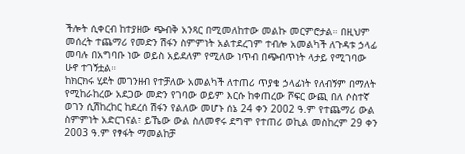ችሎት ሲቀርብ ከተያዘው ጭብቅ አንጻር በሚመለከተው መልኩ መርምሮታል። በዚህም መሰረት ተጨማሪ የመድን ሽፋን ስምምነት አልተደረገም ተብሎ አመልካች ለጉዳቱ ኃላፊ መባሉ በአግባቡ ነው ወይስ አይደለም የሚለው ነጥብ በጭብጥነት ላታይ የሚገባው ሁኖ ተገኝቷል።
ከክርክሩ ሂደት መገንዘብ የተቻለው አመልካች ለተጠሪ ጥያቄ ኃላፊነት የለብኝም በማለት የሚከራከረው አደጋው መድን የገባው ወይም እርሱ ከቀጠረው ሾፍር ውጪ በለ ሶስተኛ ወገን ሲሽከረከር ከደረሰ ሽፋን የልለው መሆኑ ሰኔ 24 ቀን 2002 ዓ.ም የተጨማሪ ውል ስምምነት አድርገናል፣ ይኼው ውል ስለመኖሩ ደግሞ የተጠሪ ወኪል መስከረም 29 ቀን 2003 ዓ.ም የፃፋት ማመልከቻ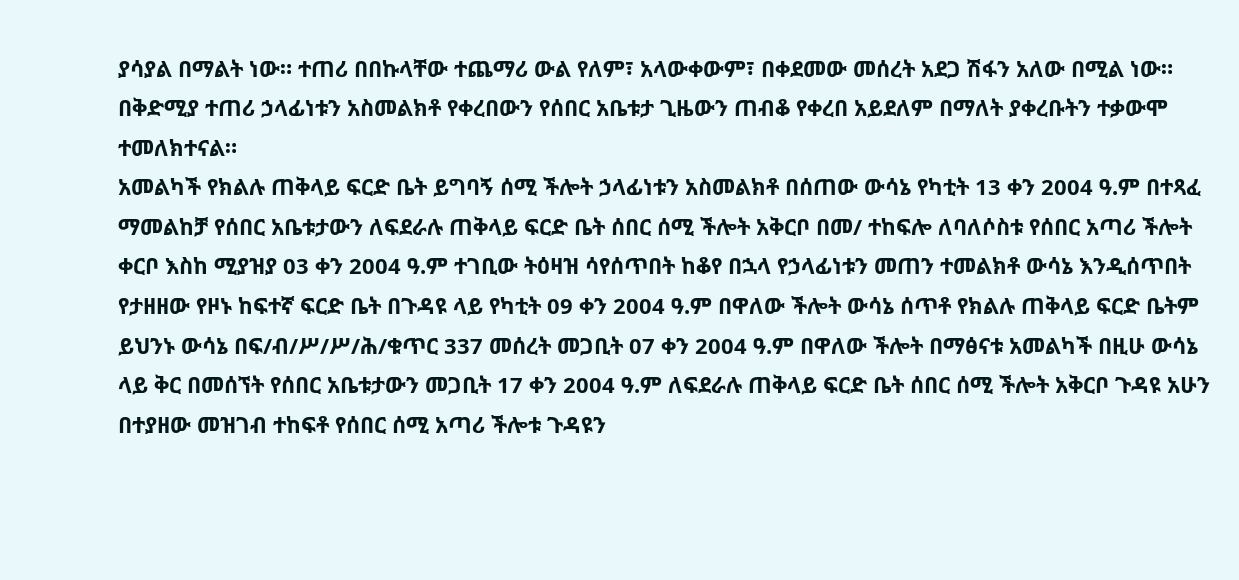ያሳያል በማልት ነው። ተጠሪ በበኩላቸው ተጨማሪ ውል የለም፣ አላውቀውም፣ በቀደመው መሰረት አደጋ ሽፋን አለው በሚል ነው። በቅድሚያ ተጠሪ ኃላፊነቱን አስመልክቶ የቀረበውን የሰበር አቤቱታ ጊዜውን ጠብቆ የቀረበ አይደለም በማለት ያቀረቡትን ተቃውሞ ተመለክተናል።
አመልካች የክልሉ ጠቅላይ ፍርድ ቤት ይግባኝ ሰሚ ችሎት ኃላፊነቱን አስመልክቶ በሰጠው ውሳኔ የካቲት 13 ቀን 2004 ዓ.ም በተጻፈ ማመልከቻ የሰበር አቤቱታውን ለፍደራሉ ጠቅላይ ፍርድ ቤት ሰበር ሰሚ ችሎት አቅርቦ በመ/ ተከፍሎ ለባለሶስቱ የሰበር አጣሪ ችሎት ቀርቦ እስከ ሚያዝያ 03 ቀን 2004 ዓ.ም ተገቢው ትዕዛዝ ሳየሰጥበት ከቆየ በኋላ የኃላፊነቱን መጠን ተመልክቶ ውሳኔ እንዲሰጥበት የታዘዘው የዞኑ ከፍተኛ ፍርድ ቤት በጉዳዩ ላይ የካቲት 09 ቀን 2004 ዓ.ም በዋለው ችሎት ውሳኔ ሰጥቶ የክልሉ ጠቅላይ ፍርድ ቤትም ይህንኑ ውሳኔ በፍ/ብ/ሥ/ሥ/ሕ/ቁጥር 337 መሰረት መጋቢት 07 ቀን 2004 ዓ.ም በዋለው ችሎት በማፅናቱ አመልካች በዚሁ ውሳኔ ላይ ቅር በመሰኘት የሰበር አቤቱታውን መጋቢት 17 ቀን 2004 ዓ.ም ለፍደራሉ ጠቅላይ ፍርድ ቤት ሰበር ሰሚ ችሎት አቅርቦ ጉዳዩ አሁን በተያዘው መዝገብ ተከፍቶ የሰበር ሰሚ አጣሪ ችሎቱ ጉዳዩን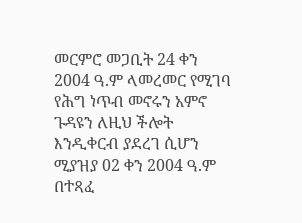መርምሮ መጋቢት 24 ቀን 2004 ዓ.ም ላመረመር የሚገባ የሕግ ነጥብ መኖሩን አምኖ ጉዳዩን ለዚህ ችሎት እንዲቀርብ ያደረገ ሲሆን ሚያዝያ 02 ቀን 2004 ዓ.ም በተጻፈ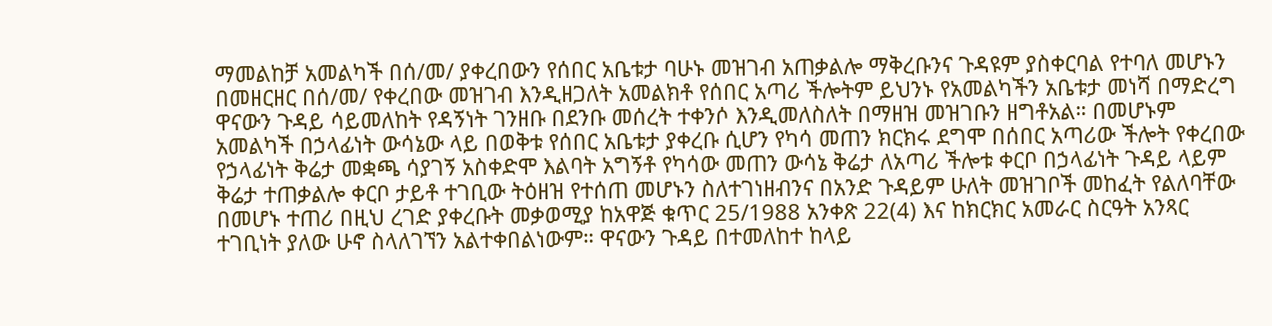ማመልከቻ አመልካች በሰ/መ/ ያቀረበውን የሰበር አቤቱታ ባሁኑ መዝገብ አጠቃልሎ ማቅረቡንና ጉዳዩም ያስቀርባል የተባለ መሆኑን በመዘርዘር በሰ/መ/ የቀረበው መዝገብ እንዲዘጋለት አመልክቶ የሰበር አጣሪ ችሎትም ይህንኑ የአመልካችን አቤቱታ መነሻ በማድረግ ዋናውን ጉዳይ ሳይመለከት የዳኝነት ገንዘቡ በደንቡ መሰረት ተቀንሶ እንዲመለስለት በማዘዝ መዝገቡን ዘግቶአል። በመሆኑም አመልካች በኃላፊነት ውሳኔው ላይ በወቅቱ የሰበር አቤቱታ ያቀረቡ ሲሆን የካሳ መጠን ክርክሩ ደግሞ በሰበር አጣሪው ችሎት የቀረበው የኃላፊነት ቅሬታ መቋጫ ሳያገኝ አስቀድሞ እልባት አግኝቶ የካሳው መጠን ውሳኔ ቅሬታ ለአጣሪ ችሎቱ ቀርቦ በኃላፊነት ጉዳይ ላይም ቅሬታ ተጠቃልሎ ቀርቦ ታይቶ ተገቢው ትዕዘዝ የተሰጠ መሆኑን ስለተገነዘብንና በአንድ ጉዳይም ሁለት መዝገቦች መከፈት የልለባቸው በመሆኑ ተጠሪ በዚህ ረገድ ያቀረቡት መቃወሚያ ከአዋጅ ቁጥር 25/1988 አንቀጽ 22(4) እና ከክርክር አመራር ስርዓት አንጻር ተገቢነት ያለው ሁኖ ስላለገኘን አልተቀበልነውም። ዋናውን ጉዳይ በተመለከተ ከላይ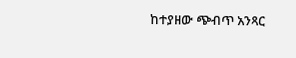ከተያዘው ጭብጥ አንጻር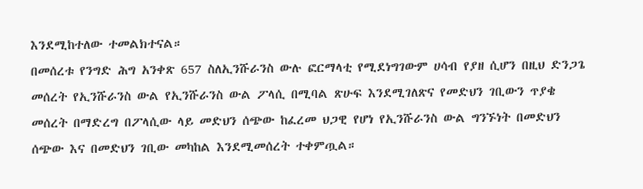እንደሚከተለው ተመልክተናል።
በመሰረቱ የንግድ ሕግ አንቀጽ 657 ስለኢንሹራንስ ውሉ ፎርማላቲ የሚደነግገውም ሀሳብ የያዘ ሲሆን በዚህ ድንጋጌ መሰረት የኢንሹራንስ ውል የኢንሹራንስ ውል ፖላሲ በሚባል ጽሁፍ እንደሚገለጽና የመድህን ገቢውን ጥያቄ መሰረት በማድረግ በፖላሲው ላይ መድህን ሰጭው ከፈረመ ህጋዊ የሆነ የኢንሹራንስ ውል ግንኙነት በመድህን ሰጭው እና በመድህን ገቢው መካከል እንደሚመሰረት ተቀምጧል።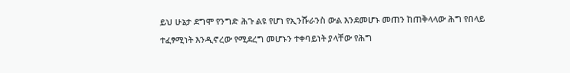ይህ ሁኔታ ደግሞ የንግድ ሕጉ ልዩ የሆነ የኢንሹራንስ ውል እንደመሆኑ መጠን ከጠቅላላው ሕግ የበላይ ተፈፃሚነት እንዲኖረው የሚደረግ መሆኑን ተቀባይነት ያላቸው የሕግ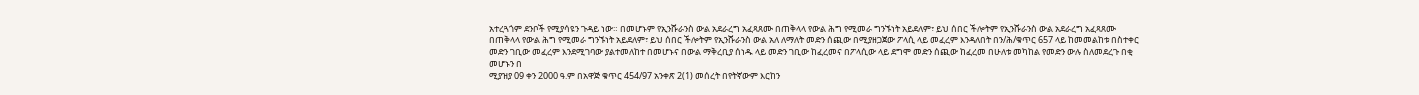አተረጓጎም ደንቦች የሚያሳዩን ጉዳይ ነው። በመሆኑም የኢንሹራንስ ውል አደራረግ አፈጻጸሙ በጠቅላላ የውል ሕግ የሚመራ ግንኙነት አይደለም፣ ይህ ሰበር ችሎትም የኢንሹራንስ ውል አደራረግ አፈጻጸሙ በጠቅላላ የውል ሕግ የሚመራ ግንኙነት አይደለም፣ ይህ ሰበር ችሎትም የኢንሹራንስ ውል አለ ለማለት መድን ሰጪው በሚያዘጋጀው ፖላሲ ላይ መፈረም እንዳለበት በን/ሕ/ቁጥር 657 ላይ ከመመልከቱ በስተቀር መድን ገቢው መፈረም እንደሚገባው ያልተመለከተ በመሆኑና በውል ማቅረቢያ ሰነዱ ላይ መድን ገቢው ከፈረመና በፖላሲው ላይ ደግሞ መድን ሰጪው ከፈረመ በሁለቱ መካከል የመድን ውሉ ስለመደረጉ በቂ መሆኑን በ
ሚያዝያ 09 ቀን 2000 ዓ.ም በአዋጅ ቁጥር 454/97 አንቀጽ 2(1) መሰረት በየትኛውም እርከን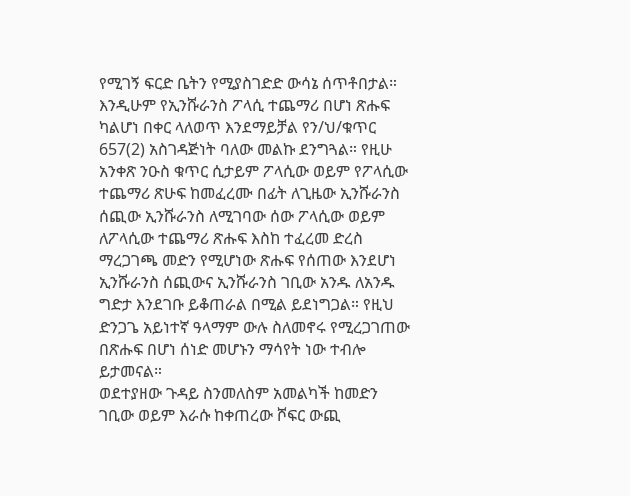የሚገኝ ፍርድ ቤትን የሚያስገድድ ውሳኔ ሰጥቶበታል። እንዲሁም የኢንሹራንስ ፖላሲ ተጨማሪ በሆነ ጽሑፍ ካልሆነ በቀር ላለወጥ እንደማይቻል የን/ህ/ቁጥር 657(2) አስገዳጅነት ባለው መልኩ ደንግጓል። የዚሁ አንቀጽ ንዑስ ቁጥር ሲታይም ፖላሲው ወይም የፖላሲው ተጨማሪ ጽሁፍ ከመፈረሙ በፊት ለጊዜው ኢንሹራንስ ሰጪው ኢንሹራንስ ለሚገባው ሰው ፖላሲው ወይም ለፖላሲው ተጨማሪ ጽሑፍ እስከ ተፈረመ ድረስ ማረጋገጫ መድን የሚሆነው ጽሑፍ የሰጠው እንደሆነ ኢንሹራንስ ሰጪውና ኢንሹራንስ ገቢው አንዱ ለአንዱ ግድታ እንደገቡ ይቆጠራል በሚል ይደነግጋል። የዚህ ድንጋጌ አይነተኛ ዓላማም ውሉ ስለመኖሩ የሚረጋገጠው በጽሑፍ በሆነ ሰነድ መሆኑን ማሳየት ነው ተብሎ ይታመናል።
ወደተያዘው ጉዳይ ስንመለስም አመልካች ከመድን ገቢው ወይም እራሱ ከቀጠረው ሾፍር ውጪ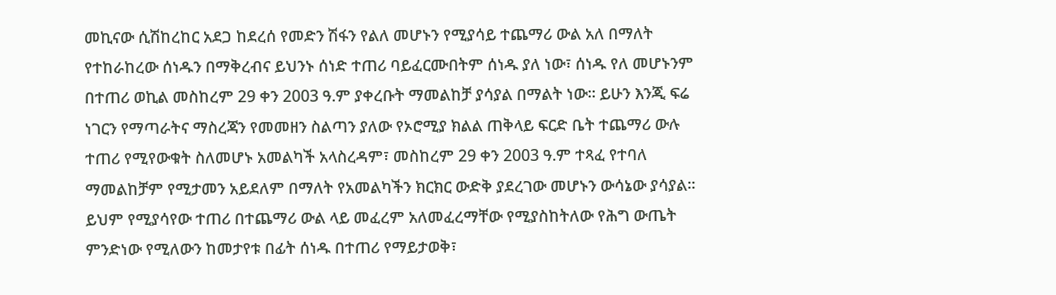መኪናው ሲሽከረከር አደጋ ከደረሰ የመድን ሽፋን የልለ መሆኑን የሚያሳይ ተጨማሪ ውል አለ በማለት የተከራከረው ሰነዱን በማቅረብና ይህንኑ ሰነድ ተጠሪ ባይፈርሙበትም ሰነዱ ያለ ነው፣ ሰነዱ የለ መሆኑንም በተጠሪ ወኪል መስከረም 29 ቀን 2003 ዓ.ም ያቀረቡት ማመልከቻ ያሳያል በማልት ነው። ይሁን እንጂ ፍሬ ነገርን የማጣራትና ማስረጃን የመመዘን ስልጣን ያለው የኦሮሚያ ክልል ጠቅላይ ፍርድ ቤት ተጨማሪ ውሉ ተጠሪ የሚየውቁት ስለመሆኑ አመልካች አላስረዳም፣ መስከረም 29 ቀን 2003 ዓ.ም ተጻፈ የተባለ ማመልከቻም የሚታመን አይደለም በማለት የአመልካችን ክርክር ውድቅ ያደረገው መሆኑን ውሳኔው ያሳያል። ይህም የሚያሳየው ተጠሪ በተጨማሪ ውል ላይ መፈረም አለመፈረማቸው የሚያስከትለው የሕግ ውጤት ምንድነው የሚለውን ከመታየቱ በፊት ሰነዱ በተጠሪ የማይታወቅ፣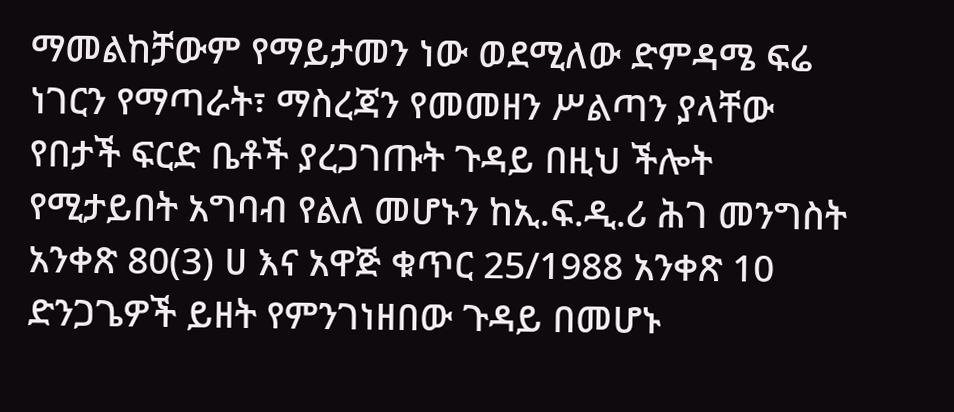ማመልከቻውም የማይታመን ነው ወደሚለው ድምዳሜ ፍሬ ነገርን የማጣራት፣ ማስረጃን የመመዘን ሥልጣን ያላቸው የበታች ፍርድ ቤቶች ያረጋገጡት ጉዳይ በዚህ ችሎት የሚታይበት አግባብ የልለ መሆኑን ከኢ.ፍ.ዲ.ሪ ሕገ መንግስት አንቀጽ 80(3) ሀ እና አዋጅ ቁጥር 25/1988 አንቀጽ 10 ድንጋጌዎች ይዘት የምንገነዘበው ጉዳይ በመሆኑ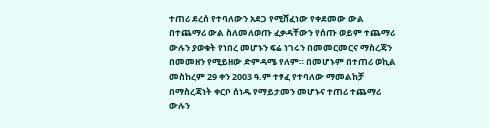ተጠሪ ደረሰ የተባለውን አደጋ የሚሸፈነው የቀደመው ውል በተጨማሪ ውል ስለመለወጡ ፈቃዳቸውን የሰጡ ወይም ተጨማሪ ውሉን ያወቁት የነበረ መሆኑን ፍሬ ነገሩን በመመርመርና ማስረጃን በመመዘን የሚይዘው ድምዳሜ የለም። በመሆኑም በተጠሪ ወኪል መስከረም 29 ቀን 2003 ዓ.ም ተፃፈ የተባለው ማመልከቻ በማስረጃነት ቀርቦ ሰነዱ የማይታመን መሆኑና ተጠሪ ተጨማሪ ውሉን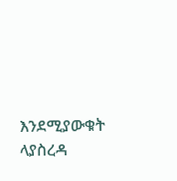እንደሚያውቁት ላያስረዳ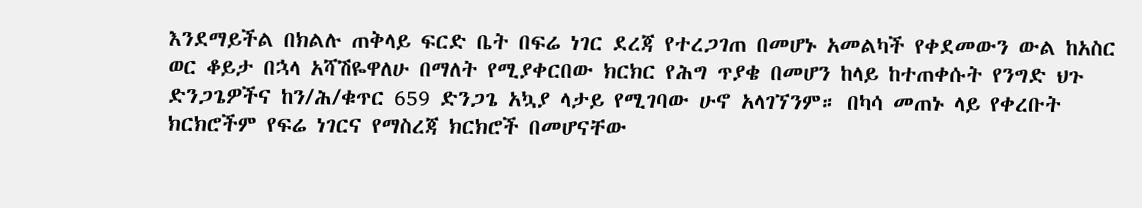እንደማይችል በክልሉ ጠቅላይ ፍርድ ቤት በፍሬ ነገር ደረጃ የተረጋገጠ በመሆኑ አመልካች የቀደመውን ውል ከአስር ወር ቆይታ በኋላ አሻሽዬዋለሁ በማለት የሚያቀርበው ክርክር የሕግ ጥያቄ በመሆን ከላይ ከተጠቀሱት የንግድ ህጉ ድንጋጌዎችና ከን/ሕ/ቁጥር 659 ድንጋጌ አኳያ ላታይ የሚገባው ሁኖ አላገኘንም። በካሳ መጠኑ ላይ የቀረቡት ክርክሮችም የፍሬ ነገርና የማስረጃ ክርክሮች በመሆናቸው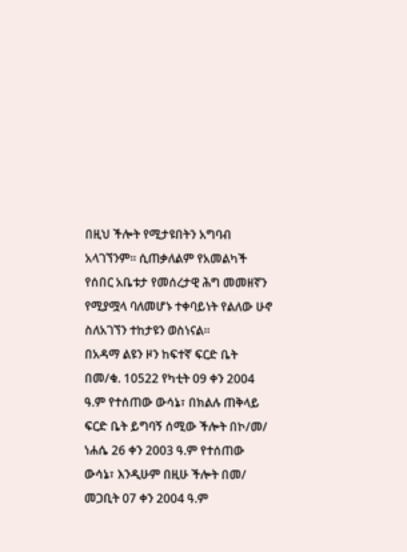በዚህ ችሎት የሚታዩበትን አግባብ አላገኘንም። ሲጠቃለልም የአመልካች የሰበር አቤቱታ የመሰረታዊ ሕግ መመዘኛን የሚያሟላ ባለመሆኑ ተቀባይነት የልለው ሁኖ ስለአገኘን ተከታዩን ወስነናል።
በአዳማ ልዩን ዞን ከፍተኛ ፍርድ ቤት በመ/ቁ. 10522 የካቲት 09 ቀን 2004 ዓ.ም የተሰጠው ውሳኔ፣ በክልሉ ጠቅላይ ፍርድ ቤት ይግባኝ ሰሚው ችሎት በኮ/መ/ ነሐሴ 26 ቀን 2003 ዓ.ም የተሰጠው ውሳኔ፣ እንዲሁም በዚሁ ችሎት በመ/ መጋቢት 07 ቀን 2004 ዓ.ም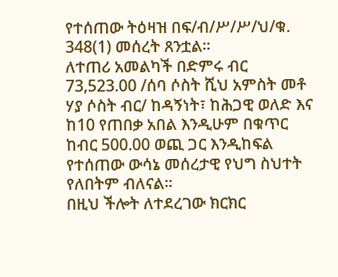የተሰጠው ትዕዛዝ በፍ/ብ/ሥ/ሥ/ህ/ቁ. 348(1) መሰረት ጸንቷል።
ለተጠሪ አመልካች በድምሩ ብር 73,523.00 /ሰባ ሶስት ሺህ አምስት መቶ ሃያ ሶስት ብር/ ከዳኝነት፣ ከሕጋዊ ወለድ እና ከ10 የጠበቃ አበል እንዲሁም በቁጥር ከብር 500.00 ወጪ ጋር እንዲከፍል የተሰጠው ውሳኔ መሰረታዊ የህግ ስህተት የለበትም ብለናል።
በዚህ ችሎት ለተደረገው ክርክር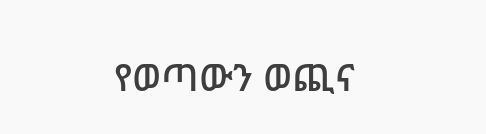የወጣውን ወጪና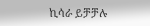ኪሳራ ይቻቻሉ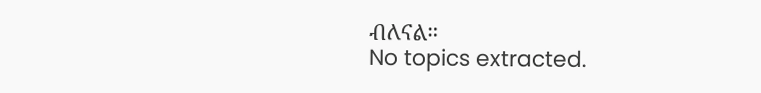ብለናል።
No topics extracted.